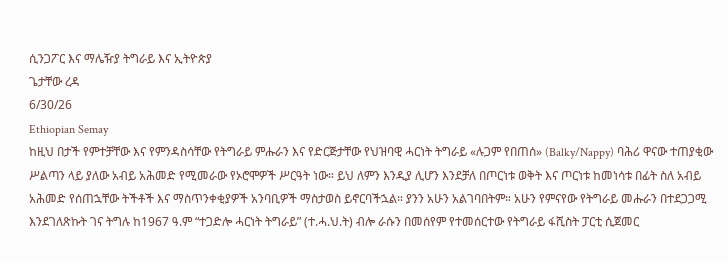ሲንጋፖር እና ማሌዥያ ትግራይ እና ኢትዮጵያ
ጌታቸው ረዳ
6/30/26
Ethiopian Semay
ከዚህ በታች የምተቻቸው እና የምንዳስሳቸው የትግራይ ምሑራን እና የድርጅታቸው የህዝባዊ ሓርነት ትግራይ «ሉጋም የበጠሰ» (Balky/Nappy) ባሕሪ ዋናው ተጠያቂው ሥልጣን ላይ ያለው አብይ አሕመድ የሚመራው የኦሮሞዎች ሥርዓት ነው። ይህ ለምን እንዲያ ሊሆን እንደቻለ በጦርነቱ ወቅት እና ጦርነቱ ከመነሳቱ በፊት ስለ አብይ አሕመድ የሰጠኋቸው ትችቶች እና ማስጥንቀቂያዎች አንባቢዎች ማስታወስ ይኖርባችኋል። ያንን አሁን አልገባበትም። አሁን የምናየው የትግራይ መሑራን በተደጋጋሚ እንደገለጽኩት ገና ትግሉ ከ1967 ዓ.ም “ተጋድሎ ሓርነት ትግራይ” (ተ.ሓ.ህ.ት) ብሎ ራሱን በመሰየም የተመሰርተው የትግራይ ፋሺስት ፓርቲ ሲጀመር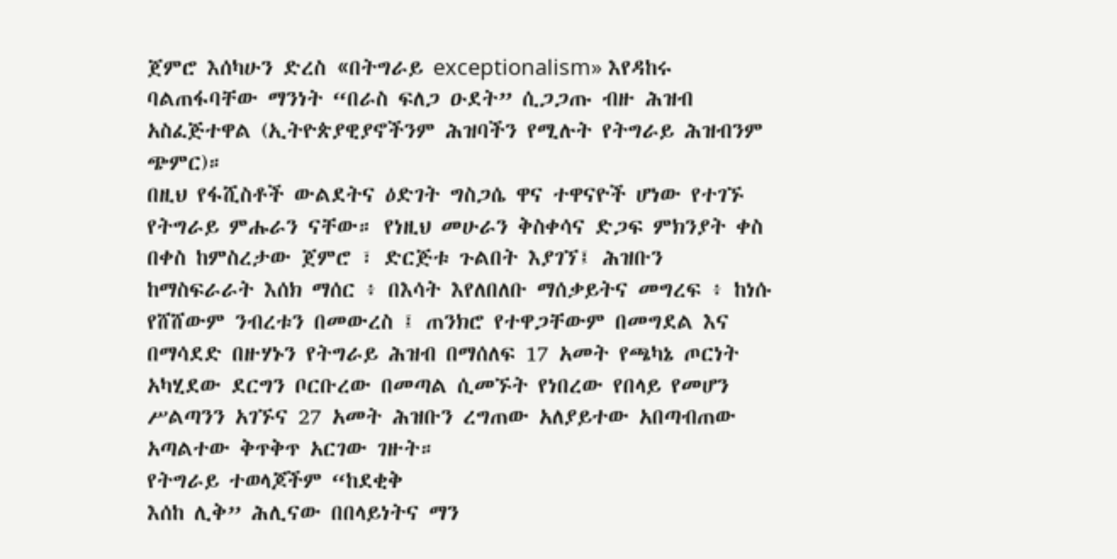ጀምሮ እሰካሁን ድረስ «በትግራይ exceptionalism» እየዳከሩ ባልጠፋባቸው ማንነት “በራስ ፍለጋ ዑደት” ሲጋጋጡ ብዙ ሕዝብ አስፈጅተዋል (ኢትዮጵያዊያኖችንም ሕዝባችን የሚሉት የትግራይ ሕዝብንም ጭምር)።
በዚህ የፋሺስቶች ውልደትና ዕድገት ግስጋሴ ዋና ተዋናዮች ሆነው የተገኙ የትግራይ ምሑራን ናቸው። የነዚህ መሁራን ቅስቀሳና ድጋፍ ምክንያት ቀስ በቀስ ከምስረታው ጀምሮ ፣ ድርጅቱ ጉልበት እያገኘ፤ ሕዝቡን ከማስፍራራት እሰክ ማሰር ፥ በእሳት እየለበለቡ ማሰቃይትና መግረፍ ፥ ከነሱ የሸሸውም ንብረቱን በመውረስ ፤ ጠንክሮ የተዋጋቸውም በመግደል እና በማሳደድ በዙሃኑን የትግራይ ሕዝብ በማሰለፍ 17 አመት የጫካኔ ጦርነት አካሂደው ደርግን ቦርቡረው በመጣል ሲመኙት የነበረው የበላይ የመሆን ሥልጣንን አገኙና 27 አመት ሕዝቡን ረግጠው አለያይተው አበጣብጠው አጣልተው ቅጥቅጥ አርገው ገዙት።
የትግራይ ተወላጆችም “ከደቂቅ
እሰከ ሊቅ” ሕሊናው በበላይነትና ማን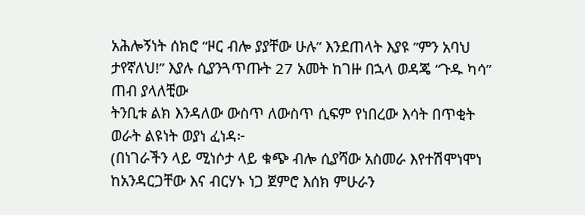አሕሎኝነት ሰክሮ “ዞር ብሎ ያያቸው ሁሉ” እንደጠላት እያዩ ”ምን አባህ ታየኛለህ!” እያሉ ሲያንጓጥጡት 27 አመት ከገዙ በኋላ ወዳጄ “ጉዱ ካሳ” ጠብ ያላለቺው
ትንቢቱ ልክ እንዳለው ውስጥ ለውስጥ ሲፍም የነበረው እሳት በጥቂት
ወራት ልዩነት ወያነ ፈነዳ፦
(በነገራችን ላይ ሚነሶታ ላይ ቁጭ ብሎ ሲያሻው አስመራ እየተሽሞነሞነ ከአንዳርጋቸው እና ብርሃኑ ነጋ ጀምሮ እሰክ ምሁራን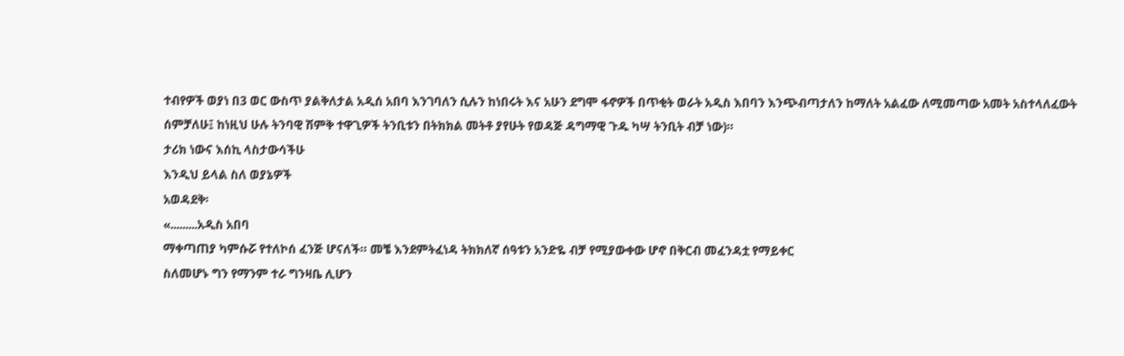ተብየዎች ወያነ በ3 ወር ውስጥ ያልቅለታል አዲሰ አበባ እንገባለን ሲሉን ከነበሩት እና አሁን ደግሞ ፋኖዎች በጥቂት ወራት አዲስ እበባን እንጭብጣታለን ከማለት አልፈው ለሚመጣው አመት አስተላለፈውት ሰምቻለሁ፤ ከነዚህ ሁሉ ትንባዊ ሽምቅ ተዋጊዎች ትንቢቱን በትክክል መትቶ ያየሁት የወዳጅ ዳግማዊ ጉዱ ካሣ ትንቢት ብቻ ነው)።
ታሪክ ነውና እሰኪ ላስታውሳችሁ
እንዲህ ይላል ስለ ወያኔዎች
አወዳደቅ፡
«.........አዲስ አበባ
ማቀጣጠያ ካምሱሯ የተለኮሰ ፈንጅ ሆናለች። መቼ እንደምትፈነዳ ትክክለኛ ሰዓቱን አንድዬ ብቻ የሚያውቀው ሆኖ በቅርብ መፈንዳቷ የማይቀር
ስለመሆኑ ግን የማንም ተራ ግንዛቤ ሊሆን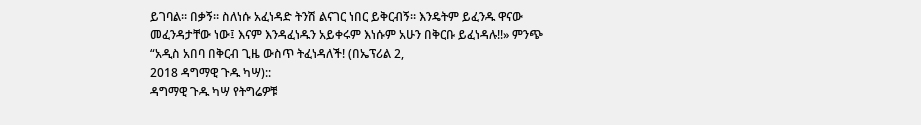ይገባል። በቃኝ። ስለነሱ አፈነዳድ ትንሽ ልናገር ነበር ይቅርብኝ። እንዴትም ይፈንዱ ዋናው
መፈንዳታቸው ነው፤ እናም እንዳፈነዱን አይቀሩም እነሱም አሁን በቅርቡ ይፈነዳሉ!!» ምንጭ “አዲስ አበባ በቅርብ ጊዜ ውስጥ ትፈነዳለች! (በኤፕሪል 2,
2018 ዳግማዊ ጉዱ ካሣ)::
ዳግማዊ ጉዱ ካሣ የትግሬዎቹ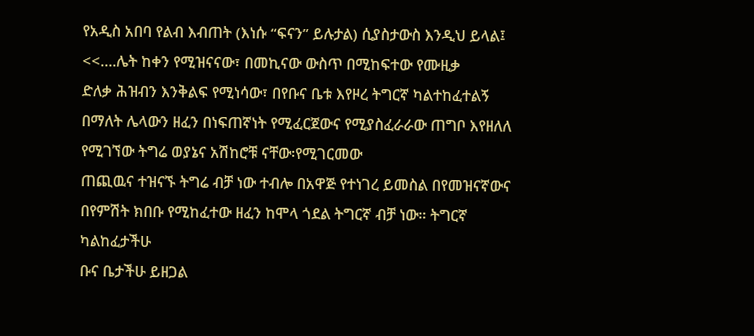የአዲስ አበባ የልብ እብጠት (እነሱ “ፍናን” ይሉታል) ሲያስታውስ እንዲህ ይላል፤
<<….ሌት ከቀን የሚዝናናው፣ በመኪናው ውስጥ በሚከፍተው የሙዚቃ
ድለቃ ሕዝብን እንቅልፍ የሚነሳው፣ በየቡና ቤቱ እየዞረ ትግርኛ ካልተከፈተልኝ በማለት ሌላውን ዘፈን በነፍጠኛነት የሚፈርጀውና የሚያስፈራራው ጠግቦ እየዘለለ የሚገኘው ትግሬ ወያኔና አሽከሮቹ ናቸው፡የሚገርመው
ጠጪዉና ተዝናኙ ትግሬ ብቻ ነው ተብሎ በአዋጅ የተነገረ ይመስል በየመዝናኛውና በየምሽት ክበቡ የሚከፈተው ዘፈን ከሞላ ጎደል ትግርኛ ብቻ ነው። ትግርኛ ካልከፈታችሁ
ቡና ቤታችሁ ይዘጋል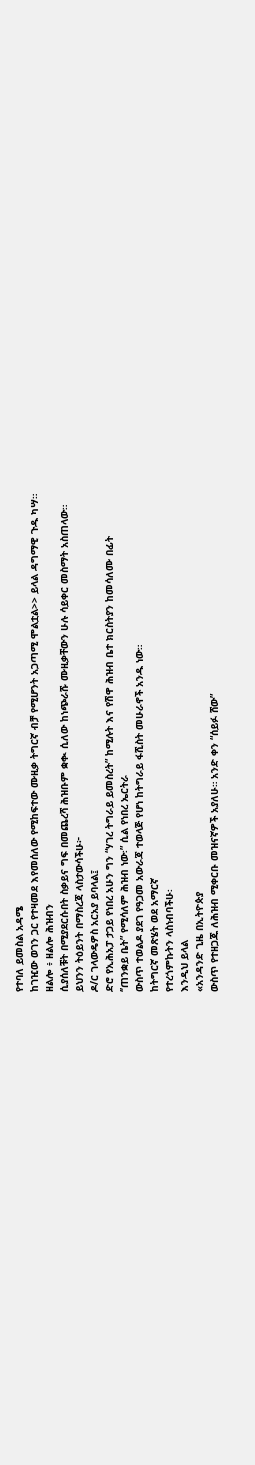የተባለ ይመስል አዳሜ
ከገዢው ወገን ጋር የተዛመደ እየመሰለው የሚከፍተው ሙዚቃ ትግርኛ ብቻ የሚሆንት አጋጣሚ ሞልቷል>> ይላል ዳግማዊ ጉዱ ካሣ።
ዘልሎ ፥ ዘልሎ ሕዝብን
ሲያሰለቹት በሚያደርሱበት ስቃይና ግፍ በመጨረሻ ሕዝቡም ቋቊ ሲለው ከነጭራሹ ሙዚቃቸውን ሁሉ ሳይቀር መስማት አስጠላው።
ይህንን ትዕይንት በማስረጃ ላስታውሳችሁ፦
ዶ/ር ገላውዴዎስ አርአያ ይባላል፤
ድሮ የኢሕአፓ ታጋይ የነበረ አሁን ግን “ሃገረ ትግራይ ይመስረት” ከሚሉት እና የሽዋ ሕዝብ ቤተ ክርስትያን ከመሳለሙ በፊት
‘’ጠንቋይ ቤት” የሚሳለም ሕዝብ ነው፡” ሲል የነበረ ኤርትራ
ውስጥ ተወልዶ ያደገ የዓጋመ አውራጃ ተወላጅ የሆነ ከትግራይ ፋሺስት መሁራኖች አንዱ ነው።
ከትግርኛ መጽሄት ወደ አማርኛ
የተረጎምኩትን ላስነብባችሁ፡
እንዲህ ይላል
«አንዳንድ ጊዜ በኢትዮጵያ
ውስጥ የተዘጋጁ ለሕዝብ ሚቀርቡ መዝናኛዎች አያለሁ። አንድ ቀን “ሰይፉ ሸው”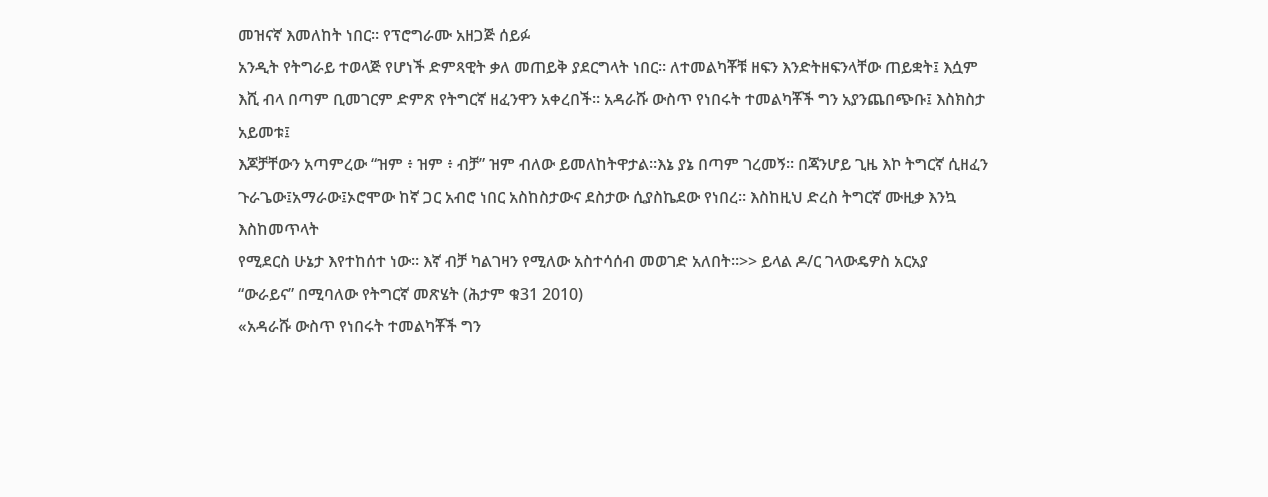መዝናኛ እመለከት ነበር። የፕሮግራሙ አዘጋጅ ሰይፉ
አንዲት የትግራይ ተወላጅ የሆነች ድምጻዊት ቃለ መጠይቅ ያደርግላት ነበር። ለተመልካቾቹ ዘፍን እንድትዘፍንላቸው ጠይቋት፤ እሷም
እሺ ብላ በጣም ቢመገርም ድምጽ የትግርኛ ዘፈንዋን አቀረበች። አዳራሹ ውስጥ የነበሩት ተመልካቾች ግን አያንጨበጭቡ፤ እስክስታ አይመቱ፤
እጆቻቸውን አጣምረው “ዝም ፥ ዝም ፥ ብቻ” ዝም ብለው ይመለከትዋታል።እኔ ያኔ በጣም ገረመኝ። በጃንሆይ ጊዜ እኮ ትግርኛ ሲዘፈን
ጉራጌው፤አማራው፤ኦሮሞው ከኛ ጋር አብሮ ነበር አስከስታውና ደስታው ሲያስኬደው የነበረ። እስከዚህ ድረስ ትግርኛ ሙዚቃ እንኳ እስከመጥላት
የሚደርስ ሁኔታ እየተከሰተ ነው። እኛ ብቻ ካልገዛን የሚለው አስተሳሰብ መወገድ አለበት።>> ይላል ዶ/ር ገላውዴዎስ አርአያ
“ውራይና” በሚባለው የትግርኛ መጽሄት (ሕታም ቁ31 2010)
«አዳራሹ ውስጥ የነበሩት ተመልካቾች ግን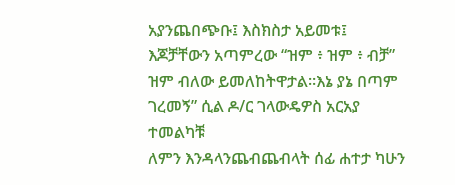አያንጨበጭቡ፤ እስክስታ አይመቱ፤
እጆቻቸውን አጣምረው “ዝም ፥ ዝም ፥ ብቻ” ዝም ብለው ይመለከትዋታል።እኔ ያኔ በጣም ገረመኝ” ሲል ዶ/ር ገላውዴዎስ አርአያ ተመልካቹ
ለምን እንዳላንጨብጨብላት ሰፊ ሐተታ ካሁን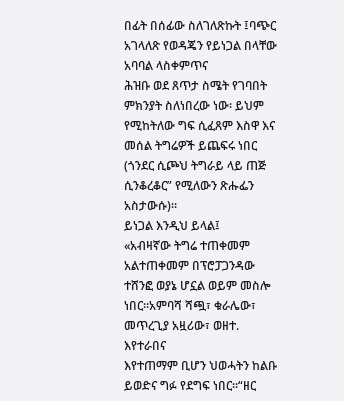በፊት በሰፊው ስለገለጽኩት ፤ባጭር አገላለጽ የወዳጄን የይነጋል በላቸው አባባል ላስቀምጥና
ሕዝቡ ወደ ጸጥታ ስሜት የገባበት ምክንያት ስለነበረው ነው፡ ይህም የሚከትለው ግፍ ሲፈጸም እስዋ እና መሰል ትግሬዎች ይጨፍሩ ነበር
(ጎንደር ሲጮህ ትግራይ ላይ ጠጅ ሲንቆረቆር” የሚለውን ጽሑፌን አስታውሱ)።
ይነጋል እንዲህ ይላል፤
«አብዛኛው ትግሬ ተጠቀመም
አልተጠቀመም በፕሮፓጋንዳው ተሸንፎ ወያኔ ሆኗል ወይም መስሎ ነበር።አምባሻ ሻጯ፣ ቁራሌው፣ መጥረጊያ አዟሪው፣ ወዘተ. እየተራበና
እየተጠማም ቢሆን ህወሓትን ከልቡ ይወድና ግፉ የደግፍ ነበር።“ዘር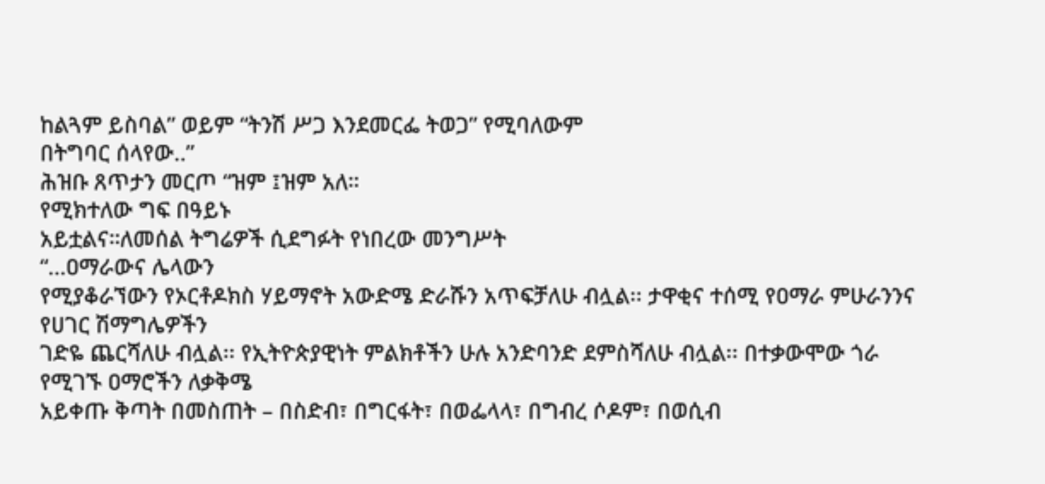ከልጓም ይስባል” ወይም “ትንሽ ሥጋ እንደመርፌ ትወጋ” የሚባለውም
በትግባር ሰላየው..”
ሕዝቡ ጸጥታን መርጦ “ዝም ፤ዝም አለ።
የሚክተለው ግፍ በዓይኑ
አይቷልና።ለመሰል ትግሬዎች ሲደግፉት የነበረው መንግሥት
“...ዐማራውና ሌላውን
የሚያቆራኘውን የኦርቶዶክስ ሃይማኖት አውድሜ ድራሹን አጥፍቻለሁ ብሏል፡፡ ታዋቂና ተሰሚ የዐማራ ምሁራንንና የሀገር ሽማግሌዎችን
ገድዬ ጨርሻለሁ ብሏል፡፡ የኢትዮጵያዊነት ምልክቶችን ሁሉ አንድባንድ ደምስሻለሁ ብሏል፡፡ በተቃውሞው ጎራ የሚገኙ ዐማሮችን ለቃቅሜ
አይቀጡ ቅጣት በመስጠት – በስድብ፣ በግርፋት፣ በወፌላላ፣ በግብረ ሶዶም፣ በወሲብ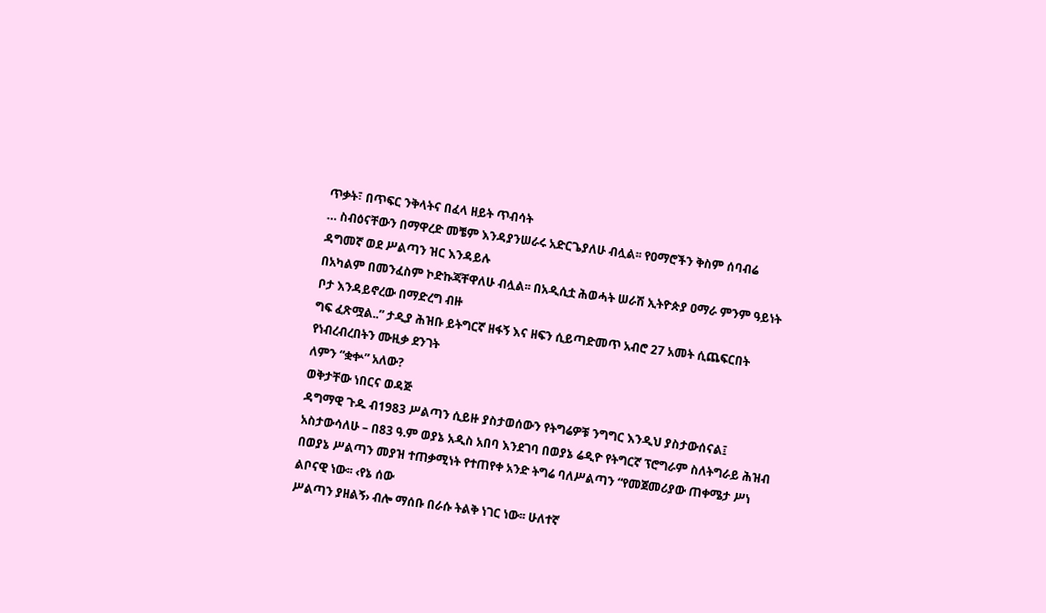ጥቃት፣ በጥፍር ንቅላትና በፈላ ዘይት ጥብሳት
… ስብዕናቸውን በማዋረድ መቼም እንዳያንሠራሩ አድርጌያለሁ ብሏል፡፡ የዐማሮችን ቅስም ሰባብሬ ዳግመኛ ወደ ሥልጣን ዝር እንዳይሉ
በአካልም በመንፈስም ኮድኩጃቸዋለሁ ብሏል፡፡ በአዲሲቷ ሕወሓት ሠራሽ ኢትዮጵያ ዐማራ ምንም ዓይነት ቦታ እንዳይኖረው በማድረግ ብዙ
ግፍ ፈጽሟል..” ታዲያ ሕዝቡ ይትግርኛ ዘፋኝ እና ዘፍን ሲይጣድመጥ አብሮ 27 አመት ሲጨፍርበት የነብረብረበትን ሙዚቃ ደንገት
ለምን “ቋቍ” አለው?
ወቅታቸው ነበርና ወዳጅ
ዳግማዊ ጉዱ ብ1983 ሥልጣን ሲይዙ ያስታወሰውን የትግሬዎቹ ንግግር እንዲህ ያስታውሰናል፤
አስታውሳለሁ – በ83 ዓ.ም ወያኔ አዲስ አበባ እንደገባ በወያኔ ሬዲዮ የትግርኛ ፕሮግራም ስለትግራይ ሕዝብ
በወያኔ ሥልጣን መያዝ ተጠቃሚነት የተጠየቀ አንድ ትግሬ ባለሥልጣን “የመጀመሪያው ጠቀሜታ ሥነ ልቦናዊ ነው፡፡ ‹የኔ ሰው
ሥልጣን ያዘልኝ› ብሎ ማሰቡ በራሱ ትልቅ ነገር ነው፡፡ ሁለተኛ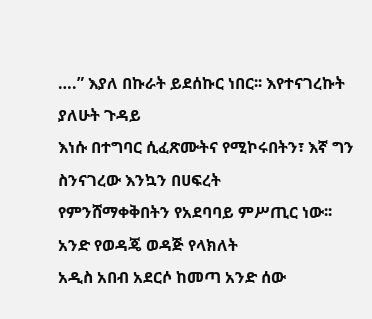….” እያለ በኩራት ይደሰኩር ነበር፡፡ እየተናገረኩት ያለሁት ጉዳይ
እነሱ በተግባር ሲፈጽሙትና የሚኮሩበትን፣ እኛ ግን ስንናገረው እንኳን በሀፍረት
የምንሸማቀቅበትን የአደባባይ ምሥጢር ነው፡፡
አንድ የወዳጄ ወዳጅ የላክለት
አዲስ አበብ አደርሶ ከመጣ አንድ ሰው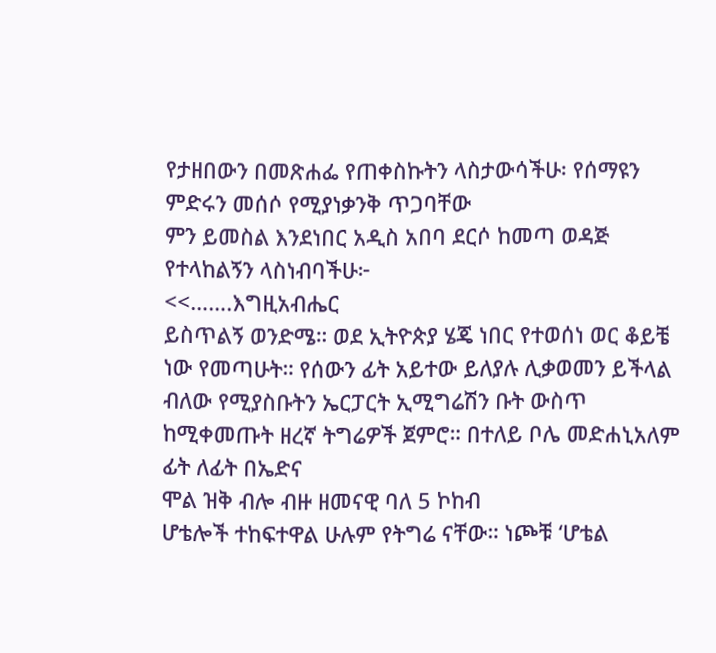የታዘበውን በመጽሐፌ የጠቀስኩትን ላስታውሳችሁ፡ የሰማዩን ምድሩን መሰሶ የሚያነቃንቅ ጥጋባቸው
ምን ይመስል እንደነበር አዲስ አበባ ደርሶ ከመጣ ወዳጅ የተላከልኝን ላስነብባችሁ፦
<<…….እግዚአብሔር
ይስጥልኝ ወንድሜ። ወደ ኢትዮጵያ ሄጄ ነበር የተወሰነ ወር ቆይቼ ነው የመጣሁት። የሰውን ፊት አይተው ይለያሉ ሊቃወመን ይችላል
ብለው የሚያስቡትን ኤርፓርት ኢሚግሬሽን ቡት ውስጥ ከሚቀመጡት ዘረኛ ትግሬዎች ጀምሮ። በተለይ ቦሌ መድሐኒአለም ፊት ለፊት በኤድና
ሞል ዝቅ ብሎ ብዙ ዘመናዊ ባለ 5 ኮከብ
ሆቴሎች ተከፍተዋል ሁሉም የትግሬ ናቸው። ነጮቹ ‘ሆቴል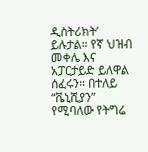ዲስትሪክት’ ይሉታል። የኛ ህዝብ መቀሌ እና አፓርታይድ ይለዋል ሰፈሩን። በተለይ “ቬኒሺያን” የሚባለው የትግሬ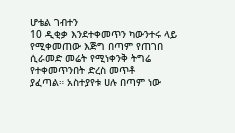ሆቴል ገብተን
10 ዲቂቃ እንደተቀመጥን ካውንተሩ ላይ የሚቀመጠው እጅግ በጣም የጠገበ ሲራመድ መሬት የሚነቀንቅ ትግሬ የተቀመጥንበት ድረስ መጥቶ
ያፈጣል። አስተያየቱ ሀሉ በጣም ነው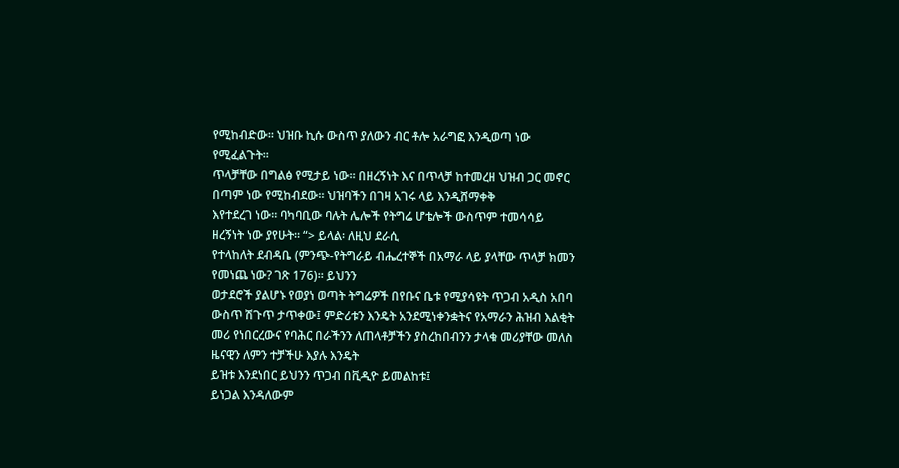የሚከብድው። ህዝቡ ኪሱ ውስጥ ያለውን ብር ቶሎ አራግፎ እንዲወጣ ነው የሚፈልጉት።
ጥላቻቸው በግልፅ የሚታይ ነው። በዘረኝነት እና በጥላቻ ከተመረዘ ህዝብ ጋር መኖር በጣም ነው የሚከብደው። ህዝባችን በገዛ አገሩ ላይ እንዲሸማቀቅ
እየተደረገ ነው። ባካባቢው ባሉት ሌሎች የትግሬ ሆቴሎች ውስጥም ተመሳሳይ ዘረኝነት ነው ያየሁት። “> ይላል፡ ለዚህ ደራሲ
የተላከለት ደብዳቤ (ምንጭ-የትግራይ ብሔረተኞች በአማራ ላይ ያላቸው ጥላቻ ክመን የመነጨ ነው? ገጽ 176)። ይህንን
ወታደሮች ያልሆኑ የወያነ ወጣት ትግሬዎች በየቡና ቤቱ የሚያሳዩት ጥጋብ አዲስ አበባ ውስጥ ሽጉጥ ታጥቀው፤ ምድሪቱን እንዴት አንደሚነቀንቋትና የአማራን ሕዝብ እልቂት
መሪ የነበርረውና የባሕር በራችንን ለጠላቶቻችን ያስረከበብንን ታላቁ መሪያቸው መለስ ዜናዊን ለምን ተቻችሁ እያሉ እንዴት
ይዝቱ እንደነበር ይህንን ጥጋብ በቪዲዮ ይመልከቱ፤
ይነጋል እንዳለውም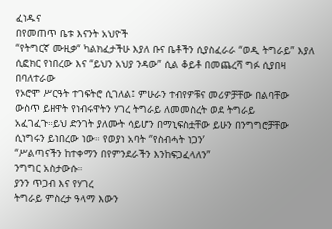ፈነዱና
በየመጠጥ ቤቱ እናንት አህዮች
“የትግርኛ ሙዚቃ“ ካልክፈታችሁ እያለ ቡና ቤቶችን ሲያስፈራራ “ወዲ ትግራይ” እያለ ሲፎክር የነበረው እና “ይህን አህያ ንዳው” ሲል ቆይቶ በመጨረሻ ግፉ ሲያበዛ በባለተራው
የኦሮሞ ሥርዓት ተገፍትሮ ሲገለል፤ ምሁራን ተብየዎቹና መሪዎቻቸው በልባቸው ውስጥ ይዘዋት የነብሩዋትን ሃገረ ትግራይ ለመመስረት ወደ ትግራይ
አፈገፈጉ።ይህ ድንገት ያለሙት ሳይሆን በማኒፍስቷቸው ይሁን በንግግሮቻቸው ሲነግሩን ይነበረው ነው። የወያነ አባት ‘’የስብሓት ነጋን’
“ሥልጣናችን ከተቀማን በየምንደራችን እንከፍጋፈላለን”
ንግግር አስታውሱ።
ያንን ጥጋብ እና የሃገረ
ትግራይ ምስረታ ዓላማ እውን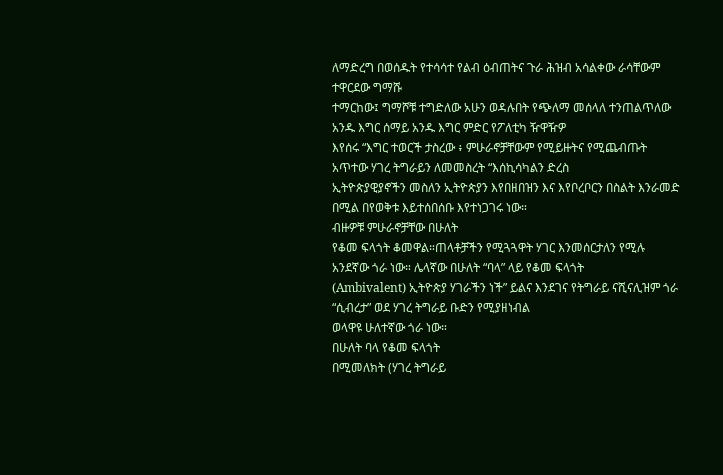ለማድረግ በወሰዱት የተሳሳተ የልብ ዕብጠትና ጉራ ሕዝብ አሳልቀው ራሳቸውም ተዋርደው ግማሹ
ተማርከው፤ ግማሾቹ ተግድለው አሁን ወዳሉበት የጭለማ መሰላለ ተንጠልጥለው አንዱ እግር ሰማይ አንዱ እግር ምድር የፖለቲካ ዥዋዥዎ
እየሰሩ “እግር ተወርች ታስረው ፥ ምሁራኖቻቸውም የሚይዙትና የሚጨብጡት አጥተው ሃገረ ትግራይን ለመመስረት “እሰኪሳካልን ድረስ
ኢትዮጵያዊያኖችን መስለን ኢትዮጵያን እየበዘበዝን እና እየቦረቦርን በስልት እንራመድ በሚል በየወቅቱ እይተሰበሰቡ እየተነጋገሩ ነው።
ብዙዎቹ ምሁራኖቻቸው በሁለት
የቆመ ፍላጎት ቆመዋል።ጠላቶቻችን የሚጓጓዋት ሃገር እንመሰርታለን የሚሉ
አንደኛው ጎራ ነው። ሌላኛው በሁለት “ባላ” ላይ የቆመ ፍላጎት
(Ambivalent) ኢትዮጵያ ሃገራችን ነች” ይልና እንደገና የትግራይ ናሺናሊዝም ጎራ “ሲብረታ” ወደ ሃገረ ትግራይ ቡድን የሚያዘነብል
ወላዋዩ ሁለተኛው ጎራ ነው።
በሁለት ባላ የቆመ ፍላጎት
በሚመለክት (ሃገረ ትግራይ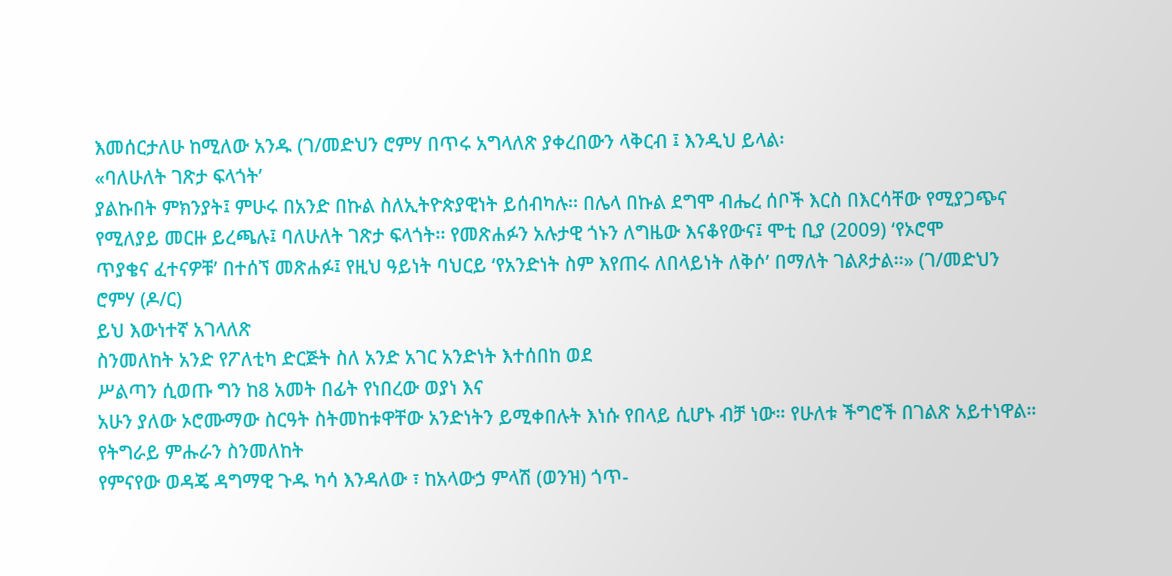እመሰርታለሁ ከሚለው አንዱ (ገ/መድህን ሮምሃ በጥሩ አግላለጽ ያቀረበውን ላቅርብ ፤ እንዲህ ይላል፡
«ባለሁለት ገጽታ ፍላጎት’
ያልኩበት ምክንያት፤ ምሁሩ በአንድ በኩል ስለኢትዮጵያዊነት ይሰብካሉ፡፡ በሌላ በኩል ደግሞ ብሔረ ሰቦች እርስ በእርሳቸው የሚያጋጭና
የሚለያይ መርዙ ይረጫሉ፤ ባለሁለት ገጽታ ፍላጎት፡፡ የመጽሐፉን አሉታዊ ጎኑን ለግዜው እናቆየውና፤ ሞቲ ቢያ (2009) ‘የኦሮሞ
ጥያቄና ፈተናዎቹ’ በተሰኘ መጽሐፉ፤ የዚህ ዓይነት ባህርይ ‘የአንድነት ስም እየጠሩ ለበላይነት ለቅሶ’ በማለት ገልጾታል፡፡» (ገ/መድህን
ሮምሃ (ዶ/ር)
ይህ እውነተኛ አገላለጽ
ስንመለከት አንድ የፖለቲካ ድርጅት ስለ አንድ አገር አንድነት እተሰበከ ወደ
ሥልጣን ሲወጡ ግን ከ8 አመት በፊት የነበረው ወያነ እና
አሁን ያለው ኦሮሙማው ስርዓት ስትመከቱዋቸው አንድነትን ይሚቀበሉት እነሱ የበላይ ሲሆኑ ብቻ ነው። የሁለቱ ችግሮች በገልጽ አይተነዋል።
የትግራይ ምሑራን ስንመለከት
የምናየው ወዳጄ ዳግማዊ ጉዱ ካሳ እንዳለው ፣ ከአላውኃ ምላሽ (ወንዝ) ጎጥ-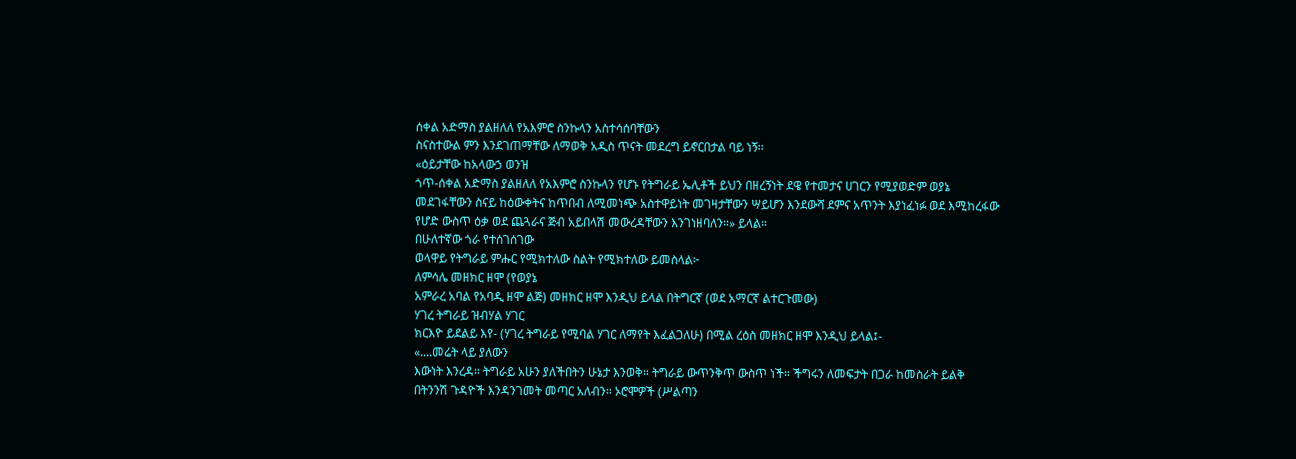ሰቀል አድማስ ያልዘለለ የአእምሮ ስንኩላን አስተሳሰባቸውን
ስናስተውል ምን እንደገጠማቸው ለማወቅ አዲስ ጥናት መደረግ ይኖርበታል ባይ ነኝ፡፡
«ዕይታቸው ከአላውኃ ወንዝ
ጎጥ-ሰቀል አድማስ ያልዘለለ የአእምሮ ስንኩላን የሆኑ የትግራይ ኤሊቶች ይህን በዘረኝነት ደዌ የተመታና ሀገርን የሚያወድም ወያኔ
መደገፋቸውን ስናይ ከዕውቀትና ከጥበብ ለሚመነጭ አስተዋይነት መገዛታቸውን ሣይሆን እንደውሻ ደምና አጥንት እያነፈነፉ ወደ እሚከረፋው
የሆድ ውስጥ ዕቃ ወደ ጨጓራና ጅብ አይበላሽ መውረዳቸውን እንገነዘባለን።» ይላል።
በሁለተኛው ጎራ የተሰገሰገው
ወላዋይ የትግራይ ምሑር የሚክተለው ስልት የሚክተለው ይመስላል፦
ለምሳሌ መዘክር ዘሞ (የወያኔ
አምራረ አባል የአባዲ ዘሞ ልጅ) መዘክር ዘሞ እንዲህ ይላል በትግርኛ (ወደ አማርኛ ልተርጉመው)
ሃገረ ትግራይ ዝብሃል ሃገር
ክርእዮ ይደልይ እየ- (ሃገረ ትግራይ የሚባል ሃገር ለማየት እፈልጋለሁ) በሚል ረዕስ መዘክር ዘሞ እንዲህ ይላል፤-
«....መሬት ላይ ያለውን
እውነት እንረዳ። ትግራይ አሁን ያለችበትን ሁኔታ እንወቅ። ትግራይ ውጥንቅጥ ውስጥ ነች። ችግሩን ለመፍታት በጋራ ከመስራት ይልቅ
በትንንሽ ጉዳዮች እንዳንገመት መጣር አለብን። ኦሮሞዎች (ሥልጣን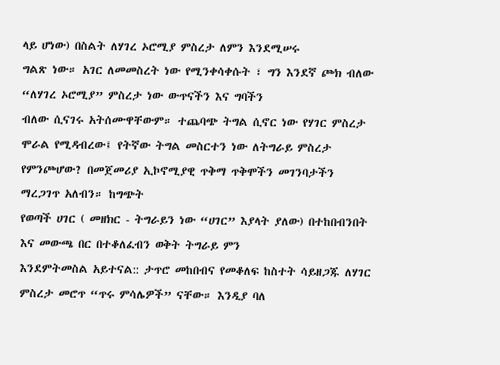ላይ ሆነው) በስልት ለሃገረ ኦሮሚያ ምስረታ ለምን እንደሚሠሩ
ግልጽ ነው። አገር ለመመስረት ነው የሚንቀሳቀሱት ፣ ግን እንደኛ ጮክ ብለው “ለሃገረ ኦሮሚያ” ምስረታ ነው ውጥናችን እና ግባችን
ብለው ሲናገሩ አትሰሙዋቸውም። ተጨባጭ ትግል ሲኖር ነው የሃገር ምስረታ
ሞራል የሚዳብረው፤ የትኛው ትግል መስርተን ነው ለትግራይ ምስረታ የምንጮሆው? በመጀመሪያ ኢኮኖሚያዊ ጥቅማ ጥቅሞችን መገንባታችን ማረጋገጥ አለብን። ከግጭት
የወጣች ሀገር ( መዘክር - ትግራይን ነው “ሀገር” እያላት ያለው) በተከበብንበት እና መውጫ በር በተቆለፈብን ወቅት ትግራይ ምን
እንደምትመስል አይተናል:: ታጥሮ መከበብና የመቆለፍ ከስተት ሳይዘጋጁ ለሃገር ምስረታ መሮጥ “ጥሩ ምሳሌዎች” ናቸው። እንዲያ ባለ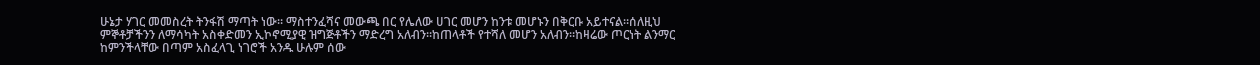ሁኔታ ሃገር መመስረት ትንፋሽ ማጣት ነው። ማስተንፈሻና መውጫ በር የሌለው ሀገር መሆን ከንቱ መሆኑን በቅርቡ አይተናል።ሰለዚህ
ምኞቶቻችንን ለማሳካት አስቀድመን ኢኮኖሚያዊ ዝግጅቶችን ማድረግ አለብን።ከጠላቶች የተሻለ መሆን አለብን።ከዛሬው ጦርነት ልንማር
ከምንችላቸው በጣም አስፈላጊ ነገሮች አንዱ ሁሉም ሰው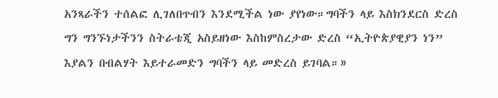አንጻራችን ተሰልፎ ሊገለበጥብን እንደሚችል ነው ያየነው።ግባችን ላይ እስክንደርስ ድረስ
ግን ግንኙነታችንን ስትራቴጂ አስይዘነው እስከምስረታው ድረስ “ኢትዮጵያዊያን ነን” እያልን በብልሃት እይተራመድን ግባችን ላይ መድረስ ይገባል።»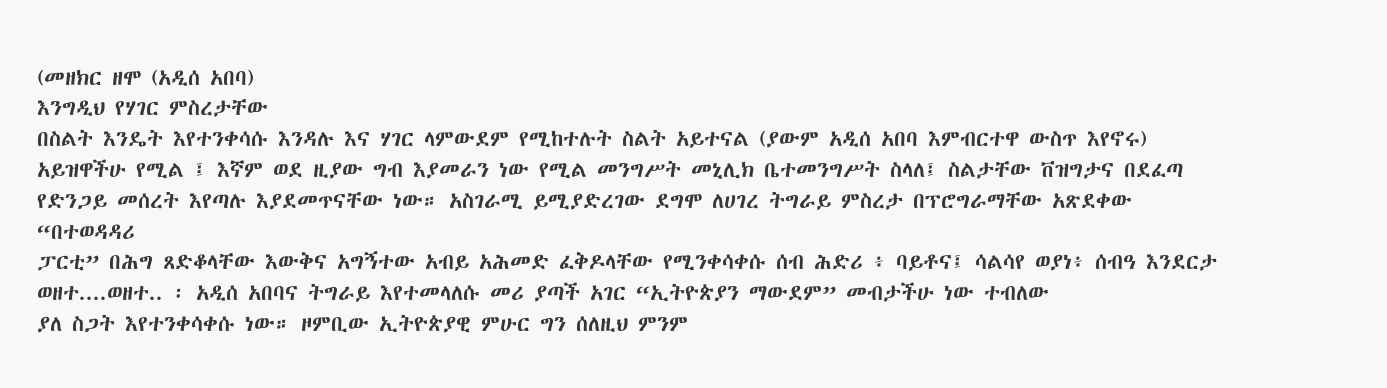(መዘክር ዘሞ (አዲሰ አበባ)
እንግዲህ የሃገር ምስረታቸው
በስልት እንዴት እየተንቀሳሱ እንዳሉ እና ሃገር ላምውደም የሚከተሉት ስልት አይተናል (ያውም አዲሰ አበባ እምብርተዋ ውስጥ እየኖሩ)
አይዝዋችሁ የሚል ፤ እኛም ወደ ዚያው ግብ እያመራን ነው የሚል መንግሥት መኒሊክ ቤተመንግሥት ስላለ፤ ስልታቸው ቨዝግታና በደፈጣ
የድንጋይ መሰረት እየጣሉ እያደመጥናቸው ነው። አስገራሚ ይሚያድረገው ደግሞ ለሀገረ ትግራይ ምስረታ በፕሮግራማቸው አጽደቀው “በተወዳዳሪ
ፓርቲ” በሕግ ጸድቆላቸው እውቅና አግኝተው አብይ አሕመድ ፈቅዶላቸው የሚንቀሳቀሱ ሰብ ሕድሪ ፥ ባይቶና፤ ሳልሳየ ወያነ፥ ሰብዓ እንደርታ
ወዘተ....ወዘተ.. ፡ አዲሰ አበባና ትግራይ እየተመላለሱ መሪ ያጣች አገር “ኢትዮጵያን ማውደም” መብታችሁ ነው ተብለው
ያለ ስጋት እየተንቀሳቀሱ ነው። ዞምቢው ኢትዮጵያዊ ምሁር ግን ሰለዚህ ምንም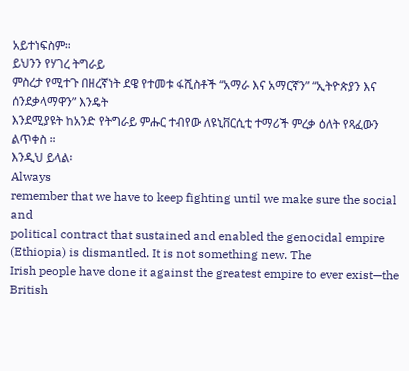አይተነፍስም።
ይህንን የሃገረ ትግራይ
ምስረታ የሚተጉ በዘረኛነት ደዌ የተመቱ ፋሺስቶች “አማራ እና አማርኛን” “ኢትዮጵያን እና ሰንደቃላማዋን” እንዴት
እንደሚያዩት ከአንድ የትግራይ ምሑር ተብየው ለዩኒቨርሲቲ ተማሪች ምረቃ ዕለት የጻፈውን ልጥቀስ ።
እንዲህ ይላል፡
Always
remember that we have to keep fighting until we make sure the social and
political contract that sustained and enabled the genocidal empire (Ethiopia) is dismantled. It is not something new. The
Irish people have done it against the greatest empire to ever exist—the British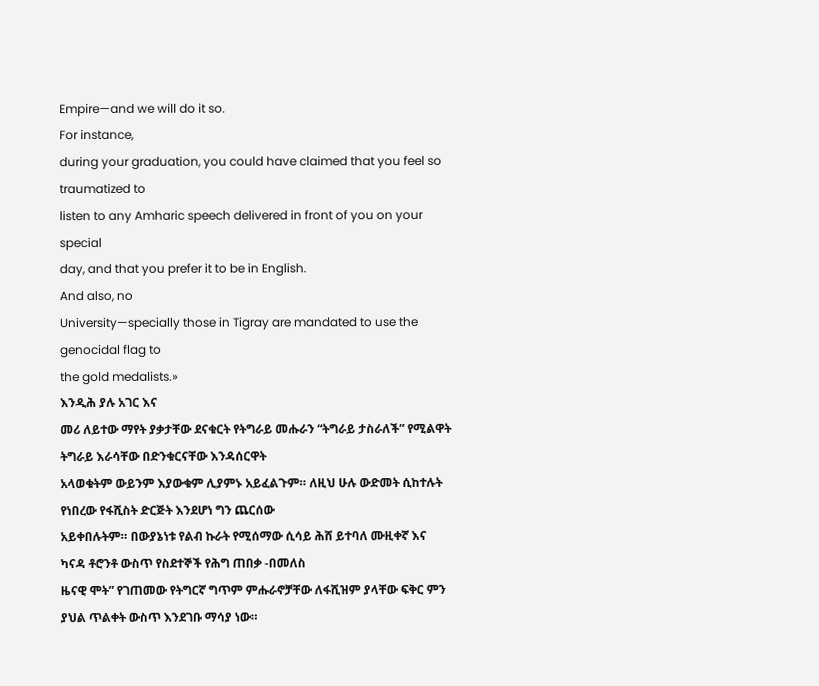Empire—and we will do it so.
For instance,
during your graduation, you could have claimed that you feel so traumatized to
listen to any Amharic speech delivered in front of you on your special
day, and that you prefer it to be in English.
And also, no
University—specially those in Tigray are mandated to use the genocidal flag to
the gold medalists.»
እንዲሕ ያሉ አገር እና
መሪ ለይተው ማየት ያቃታቸው ደናቁርት የትግራይ መሑራን “ትግራይ ታስራለች” የሚልዋት ትግራይ እራሳቸው በድንቁርናቸው እንዳሰርዋት
አላወቁትም ውይንም እያውቁም ሊያምኑ አይፈልጉም። ለዚህ ሁሉ ውድመት ሲከተሉት የነበረው የፋሺስት ድርጅት እንደሆነ ግን ጨርሰው
አይቀበሉትም። በውያኔነቱ የልብ ኩራት የሚሰማው ሲሳይ ሕሸ ይተባለ ሙዚቀኛ እና ካናዳ ቶሮንቶ ውስጥ የስደተኞች የሕግ ጠበቃ -በመለስ
ዜናዊ ሞት” የገጠመው የትግርኛ ግጥም ምሑራኖቻቸው ለፋሺዝም ያላቸው ፍቅር ምን ያህል ጥልቀት ውስጥ እንደገቡ ማሳያ ነው።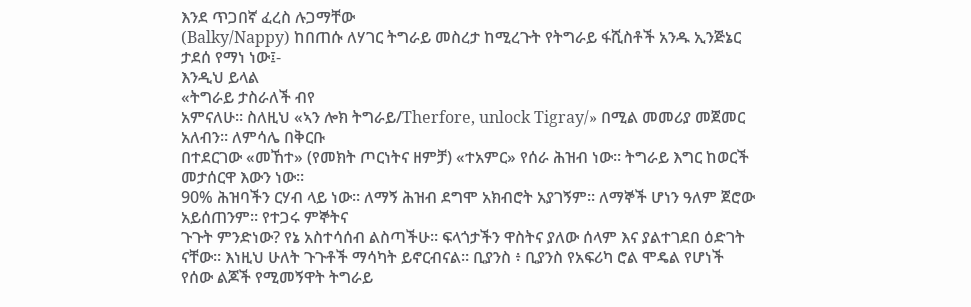እንደ ጥጋበኛ ፈረስ ሉጋማቸው
(Balky/Nappy) ከበጠሱ ለሃገር ትግራይ መስረታ ከሚረጉት የትግራይ ፋሺስቶች አንዱ ኢንጅኔር ታደሰ የማነ ነው፤-
እንዲህ ይላል
«ትግራይ ታስራለች ብየ
አምናለሁ። ስለዚህ «ኣን ሎክ ትግራይ/Therfore, unlock Tigray/» በሚል መመሪያ መጀመር አለብን። ለምሳሌ በቅርቡ
በተደርገው «መኸተ» (የመክት ጦርነትና ዘምቻ) «ተአምር» የሰራ ሕዝብ ነው። ትግራይ እግር ከወርች መታሰርዋ እውን ነው።
90% ሕዝባችን ርሃብ ላይ ነው። ለማኝ ሕዝብ ደግሞ አክብሮት አያገኝም። ለማኞች ሆነን ዓለም ጀሮው አይሰጠንም። የተጋሩ ምኞትና
ጉጉት ምንድነው? የኔ አስተሳሰብ ልስጣችሁ። ፍላጎታችን ዋስትና ያለው ሰላም እና ያልተገደበ ዕድገት ናቸው። እነዚህ ሁለት ጉጉቶች ማሳካት ይኖርብናል። ቢያንስ ፥ ቢያንስ የአፍሪካ ሮል ሞዴል የሆነች
የሰው ልጆች የሚመኝዋት ትግራይ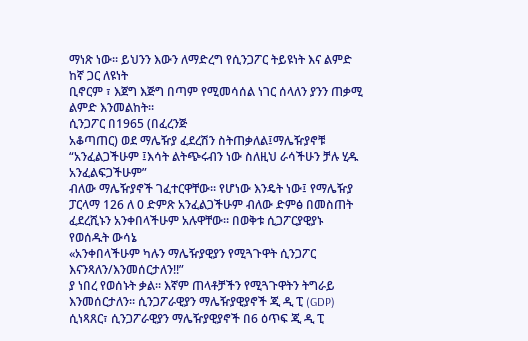ማነጽ ነው። ይህንን እውን ለማድረግ የሲንጋፖር ትይዩነት እና ልምድ ከኛ ጋር ለዩነት
ቢኖርም ፣ እጀግ እጅግ በጣም የሚመሳሰል ነገር ሰላለን ያንን ጠቃሚ ልምድ እንመልከት።
ሲንጋፖር በ1965 (በፈረንጅ
አቆጣጠር) ወደ ማሌዥያ ፈደረሽን ስትጠቃለል፤ማሌዥያኖቹ “አንፈልጋችሁም ፤እሳት ልትጭሩብን ነው ስለዚህ ራሳችሁን ቻሉ ሂዱ አንፈልፍጋችሁም”
ብለው ማሌዥያኖች ገፈተርዋቸው። የሆነው እንዴት ነው፤ የማሌዥያ ፓርላማ 126 ለ 0 ድምጽ አንፈልጋችሁም ብለው ድምፅ በመስጠት ፈደረሺኑን አንቀበላችሁም አሉዋቸው። በወቅቱ ሲጋፖርያዊያኑ የወሰዱት ውሳኔ
«አንቀበላችሁም ካሉን ማሌዥያዊያን የሚጓጉዋት ሲንጋፖር እናንጻለን/እንመሰርታለን!!”
ያ ነበረ የወሰኑት ቃል። እኛም ጠላቶቻችን የሚጓጉዋትን ትግራይ እንመሰርታለን። ሲንጋፖራዊያን ማሌዥያዊያኖች ጂ ዲ ፒ (GDP) ሲነጻጸር፣ ሲንጋፖራዊያን ማሌዥያዊያኖች በ6 ዕጥፍ ጂ ዲ ፒ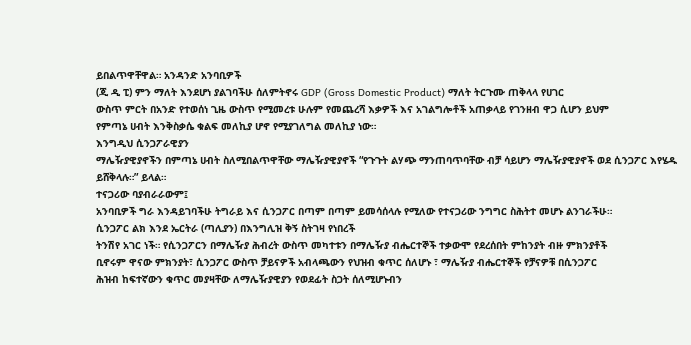ይበልጥዋቸዋል። አንዳንድ አንባቢዎች
(ጂ ዲ ፒ) ምን ማለት እንደሆነ ያልገባችሁ ሰለምትኖሩ GDP (Gross Domestic Product) ማለት ትርጉሙ ጠቅላላ የሀገር
ውስጥ ምርት በአንድ የተወሰነ ጊዜ ውስጥ የሚመረቱ ሁሉም የመጨረሻ እቃዎች እና አገልግሎቶች አጠቃላይ የገንዘብ ዋጋ ሲሆን ይህም
የምጣኔ ሀብት እንቅስቃሴ ቁልፍ መለኪያ ሆኖ የሚያገለግል መለኪያ ነው።
እንግዲህ ሲንጋፖራዊያን
ማሌዥያዊያኖችን በምጣኔ ሀብት ስለሚበልጥዋቸው ማሌዥያዊያኖች “የጉጉት ልሃጭ ማንጠባጥባቸው ብቻ ሳይሆን ማሌዥያዊያኖች ወደ ሲንጋፖር እየሄዱ
ይሸቅላሉ።” ይላል።
ተናጋሪው ባያብራራውም፤
አንባቢዎች ግራ እንዳይገባችሁ ትግራይ እና ሲንጋፖር በጣም በጣም ይመሳሰላሉ የሚለው የተናጋሪው ንግግር ስሕትተ መሆኑ ልንገራችሁ።
ሲንጋፖር ልክ እንደ ኤርትራ (ጣሊያን) በእንግሊዝ ቅኝ ስትገዛ የነበረች
ትንሽየ አገር ነች። የሲንጋፖርን በማሌዥያ ሕብረት ውስጥ መካተቱን በማሌዥያ ብሔርተኞች ተቃውሞ የደረሰበት ምከንያት ብዙ ምክንያቶች
ቢኖሩም ዋናው ምክንያት፣ ሲንጋፖር ውስጥ ቻይናዎች አብላጫውን የህዝብ ቁጥር ሰለሆኑ ፣ ማሌዥያ ብሔርተኞች የቻናዎቹ በሲንጋፖር
ሕዝብ ከፍተኛውን ቁጥር መያዛቸው ለማሌዥያዊያን የወደፊት ስጋት ሰለሚሆኑብን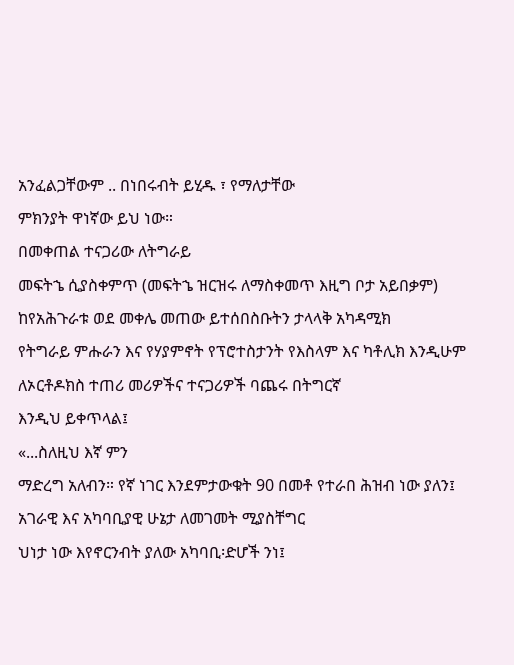አንፈልጋቸውም .. በነበሩብት ይሂዱ ፣ የማለታቸው
ምክንያት ዋነኛው ይህ ነው።
በመቀጠል ተናጋሪው ለትግራይ
መፍትኄ ሲያስቀምጥ (መፍትኄ ዝርዝሩ ለማስቀመጥ እዚግ ቦታ አይበቃም) ከየአሕጉራቱ ወደ መቀሌ መጠው ይተሰበስቡትን ታላላቅ አካዳሚክ
የትግራይ ምሑራን እና የሃያምኖት የፕሮተስታንት የእስላም እና ካቶሊክ እንዲሁም ለኦርቶዶክስ ተጠሪ መሪዎችና ተናጋሪዎች ባጨሩ በትግርኛ
እንዲህ ይቀጥላል፤
«...ስለዚህ እኛ ምን
ማድረግ አለብን። የኛ ነገር እንደምታውቁት 90 በመቶ የተራበ ሕዝብ ነው ያለን፤ አገራዊ እና አካባቢያዊ ሁኔታ ለመገመት ሚያስቸግር
ህነታ ነው እየኖርንብት ያለው አካባቢ፡ድሆች ንነ፤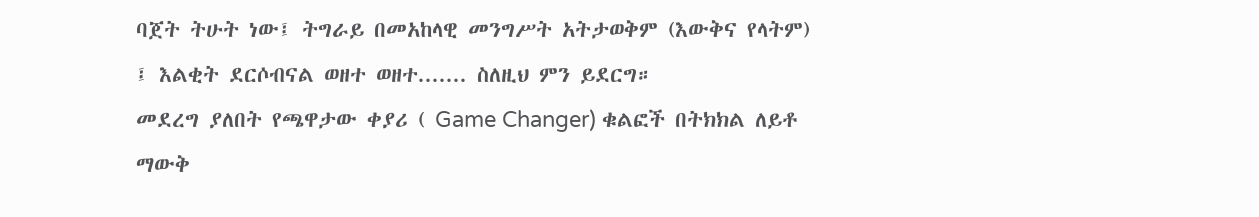ባጀት ትሁት ነው፤ ትግራይ በመአከላዊ መንግሥት አትታወቅም (እውቅና የላትም)
፤ እልቂት ደርሶብናል ወዘተ ወዘተ....... ስለዚህ ምን ይደርግ።
መደረግ ያለበት የጫዋታው ቀያሪ ( Game Changer) ቁልፎች በትክክል ለይቶ ማውቅ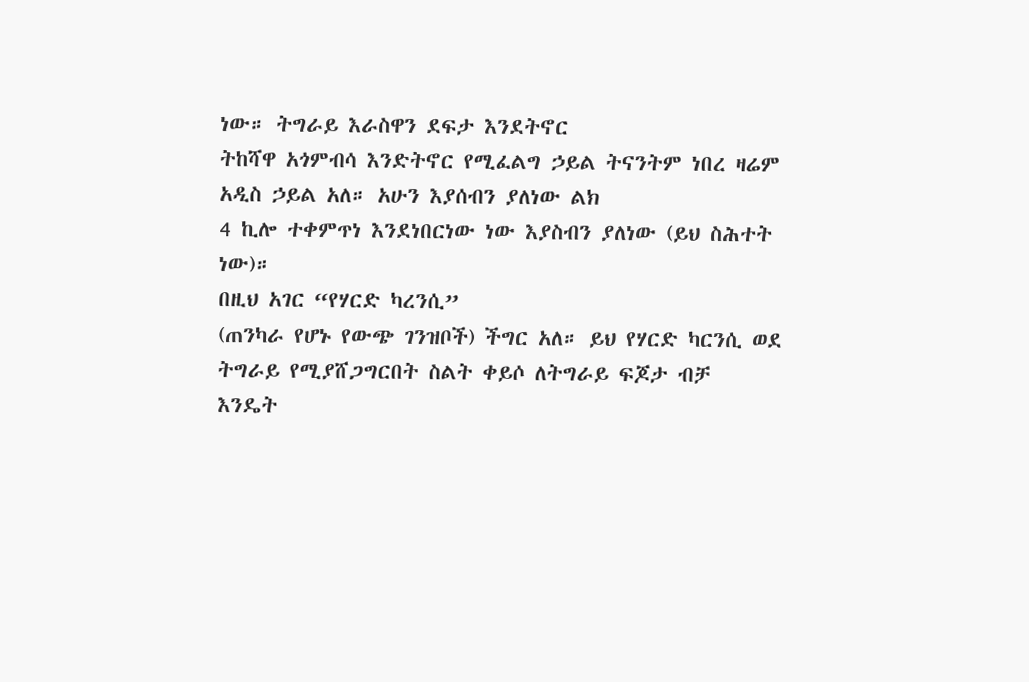ነው። ትግራይ እራስዋን ደፍታ እንደትኖር
ትከሻዋ አጎምብሳ እንድትኖር የሚፈልግ ኃይል ትናንትም ነበረ ዛሬም አዲስ ኃይል አለ። አሁን እያሰብን ያለነው ልክ
4 ኪሎ ተቀምጥነ እንደነበርነው ነው እያስብን ያለነው (ይህ ስሕተት ነው)።
በዚህ አገር “የሃርድ ካረንሲ”
(ጠንካራ የሆኑ የውጭ ገንዝቦች) ችግር አለ። ይህ የሃርድ ካርንሲ ወደ ትግራይ የሚያሸጋግርበት ስልት ቀይሶ ለትግራይ ፍጆታ ብቻ
እንዴት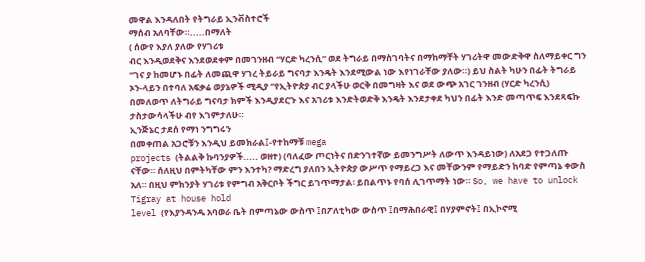መዋል እንዳለበት የትግራይ ኢንቭስተሮች
ማሰብ አለባቸው።.....በማለት
( ሰውየ እያለ ያለው የሃገሪቱ
ብር እንዲወደቅና እንደወደቀም በመገንዘብ “ሃርድ ካረንሲ” ወደ ትግራይ በማስገባትና በማከማቸት ሃገሪትዋ መውድቅዋ ስለማይቀር ግን
“ገና ያ ከመሆኑ በፊት ለመጪዋ ሃገረ ትይራይ ግናባታ እንዴት እንደሚውል ነው እየነገራቸው ያለው።) ይህ ስልት ካሁን በፊት ትግራይ
ኦን-ላይን በተባለ አፍቃሬ ወያኔዎች ሚዲያ “የኢትዮጵያ ብር ያላችሁ ወርቅ በመግዛት እና ወደ ውጭ አገር ገንዘብ (ሃርድ ካረንሲ)
በመለወጥ ለትግራይ ግናባታ ክምች እንዲያደርጉ እና አገሪቱ እንድትወድቅ እንዴት እንደታቀደ ካህን በፊት እንድ መጣጥፍ እንደጻፍኩ
ታስታውሳላችሁ ብየ እገምታለሁ።
ኢንጅኔር ታደሰ የማነ ንግግሩን
በመቀጠል አጋሮቹን እንዲህ ይመክራል፤-የተከማቹ mega
projects (ትልልቅ ኩባንያዎች..... ወዘተ) (ባለፈው ጦርነትና በድንገተኛው ይመንግሥት ለውጥ እንዳይነው) ለአደጋ የተጋለጡ
ናቸው። ሰለዚህ በምትካቸው ምን እንተካ? ማድረግ ያለበን ኢትዮጵያ ውሥጥ የማይረጋ እና መቸውንም የማይድን ከባድ የምጣኔ ቀውስ
አለ። በዚህ ምክንያት ሃገሪቱ የምግብ አቅርቦት ችግር ይገጥማታል፡ ይበልጥኑ የባሰ ሊገጥማት ነው። So, we have to unlock Tigray at house hold
level (የእያንዳንዱ አባወራ ቤት በምጣኔው ውስጥ ፤በፖለቲካው ውስጥ ፤በማሕበራዊ፤ በሃያምኖት፤ በኢኮኖሚ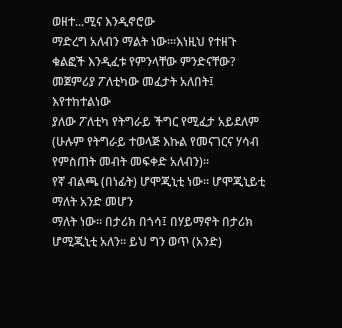ወዘተ...ሚና እንዲኖሮው
ማድረግ አለብን ማልት ነው።፡እነዚህ የተዘጉ ቁልፎች እንዲፈቱ የምንላቸው ምንድናቸው? መጀምሪያ ፖለቲካው መፈታት አለበት፤ እየተከተልነው
ያለው ፖለቲካ የትግራይ ችግር የሚፈታ አይደለም (ሁሉም የትግራይ ተወላጅ እኩል የመናገርና ሃሳብ የምስጠት መብት መፍቀድ አለብን)።
የኛ ብልጫ (በነፊት) ሆሞጂኒቲ ነው። ሆሞጂኒይቲ ማለት አንድ መሆን
ማለት ነው። በታሪክ በጎሳ፤ በሃይማኖት በታሪክ ሆሚጂኒቲ አለን። ይህ ግን ወጥ (አንድ)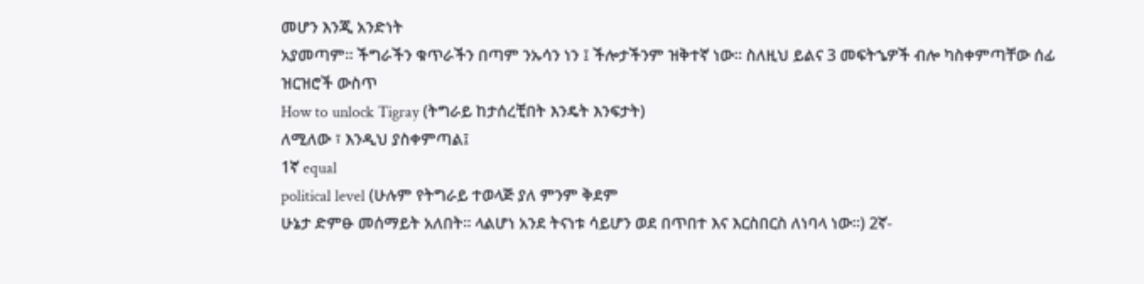መሆን እንጂ አንድነት
አያመጣም። ችግራችን ቁጥራችን በጣም ንኡሳን ነን ፤ ችሎታችንም ዝቅተኛ ነው። ስለዚህ ይልና 3 መፍትኄዎች ብሎ ካስቀምጣቸው ሰፊ
ዝርዝሮች ውስጥ
How to unlock Tigray (ትግራይ ከታሰረቺበት እንዴት እንፍታት)
ለሚለው ፣ እንዲህ ያስቀምጣል፤
1ኛ equal
political level (ሁሉም የትግራይ ተወላጅ ያለ ምንም ቅደም
ሁኔታ ድምፁ መሰማይት አለበት። ላልሆነ አንደ ትናነቱ ሳይሆን ወደ በጥበተ እና እርስበርስ ለነባላ ነው።) 2ኛ-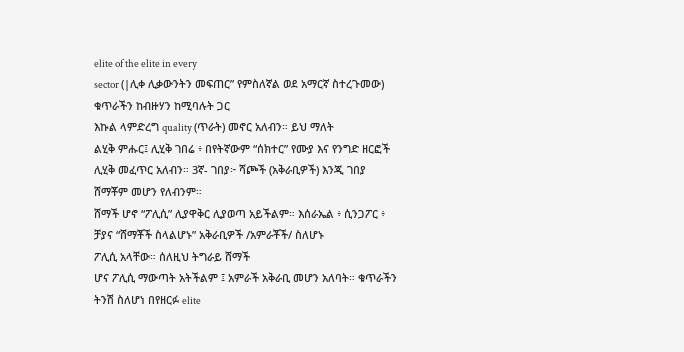elite of the elite in every
sector (|ሊቀ ሊቃውንትን መፍጠር” የምስለኛል ወደ አማርኛ ስተረጉመው) ቁጥራችን ከብዙሃን ከሚባሉት ጋር
እኩል ላምድረግ quality (ጥራት) መኖር አለብን። ይህ ማለት
ልሂቅ ምሑር፤ ሊሂቅ ገበሬ ፥ በየትኛውም “ሰክተር” የሙያ እና የንግድ ዘርፎች ሊሂቅ መፈጥር አለብን። 3ኛ- ገበያ፦ ሻጮች (አቅራቢዎች) እንጂ ገበያ ሸማቾም መሆን የለብንም።
ሸማች ሆኖ “ፖሊሲ” ሊያዋቅር ሊያወጣ አይችልም። እሰራኤል ፥ ሲንጋፖር ፥ ቻያና “ሸማቾች ስላልሆኑ” አቅራቢዎች /አምራቾች/ ስለሆኑ
ፖሊሲ አላቸው። ሰለዚህ ትግራይ ሸማች
ሆና ፖሊሲ ማውጣት አትችልም ፤ አምራች አቅራቢ መሆን አለባት። ቁጥራችን ትንሽ ስለሆነ በየዘርፉ elite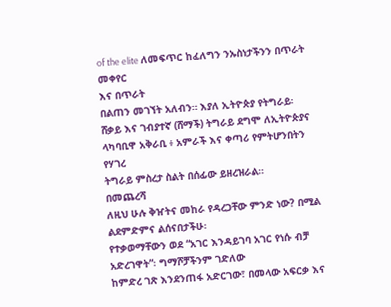of the elite ለመፍጥር ከፈለግን ንኡስነታችንን በጥራት መቀየር
እና በጥራት
በልጠን መገኘት አለብን። እያለ ኢትዮጵያ የትግራይ፡ ሸቃይ እና ገብያተኛ (ሸማች) ትግራይ ደግሞ ለኢትዮጵያና ላካባቢዋ አቅራቢ ፥ አምራች እና ቀጣሪ የምትሆንበትን የሃገረ
ትግራይ ምስረታ ስልት በሰፊው ይዘረዝራል።
በመጨረሻ
ለዚህ ሁሉ ቅዠትና መከራ የዳረጋቸው ምንድ ነው? በሚል ልደምድምና ልሰናበታችሁ፡
የተቃወማቸውን ወደ “አገር እንዳይገባ አገር የነሱ ብቻ አድረገዋት”፡ ግማሾቻችንም ገድለው
ከምድረ ገጽ እንደንጠፋ አድርገው፣ በመላው አፍርቃ እና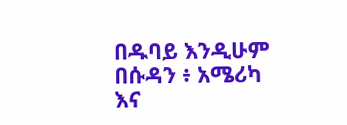በዱባይ እንዲሁም በሱዳን ፥ አሜሪካ እና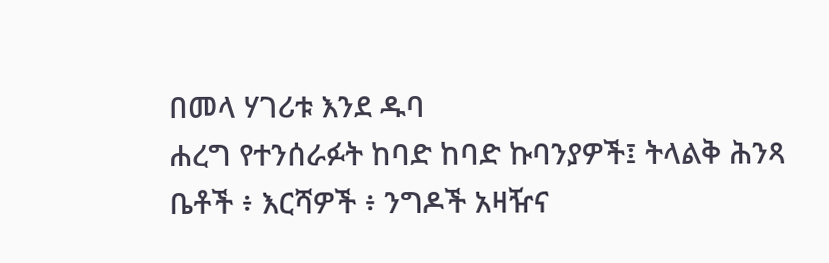በመላ ሃገሪቱ እንደ ዱባ
ሐረግ የተንሰራፉት ከባድ ከባድ ኩባንያዎች፤ ትላልቅ ሕንጻ ቤቶች ፥ እርሻዎች ፥ ንግዶች አዛዥና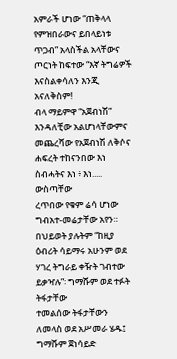አምራች ሆነው “ጠቅላላ
የምዝበራውና ይበላይነቱ ጥጋብ” አላስችል አላቸውና ጦርነት ከፍተው “እኛ ትግሬዎች እናስልቀሳለን እንጂ አናለቅስም!
ብላ ማይምዋ “አጀብነሽ”
እንዳለቺው አልሆነላቸውምና መጨረሻው የአጀብነሽ ለቅሶና ሐፍረት ተከናንበው እነ ስብሓትና እነ ፥ እነ..... ውስጣቸው
ረጥበው የቁም ሬሳ ሆነው ግብአተ-መሬታቸው አየን።
በህይወት ያሉትም “ከዚያ ዕብሪት ሳይማሩ አሁንም ወደ ሃገረ ትግራይ ቀዥት ገብተው
ይቃዣሉ”፡ ግማሹም ወደ ተፉት ትፋታቸው
ተመልሰው ትፋታቸውን
ለመላስ ወደ አሥመራ ሄዱ፤ ግማሹም ጀነሳይድ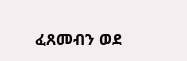ፈጸመብን ወደ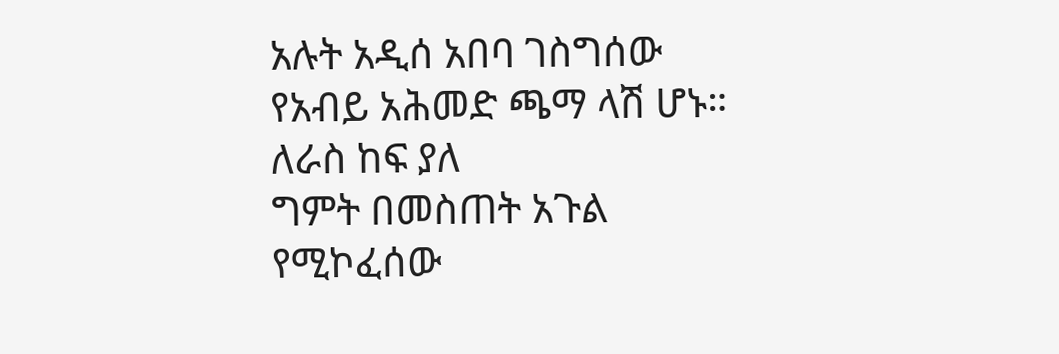አሉት አዲሰ አበባ ገስግሰው የአብይ አሕመድ ጫማ ላሽ ሆኑ። ለራስ ከፍ ያለ
ግምት በመስጠት አጉል የሚኮፈሰው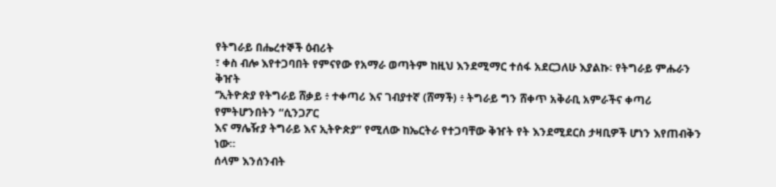የትግራይ በሔረተኞች ዕብሪት
፣ ቀስ ብሎ እየተጋባበት የምናየው የአማራ ወጣትም ከዚህ እንደሚማር ተሰፋ አደርጋለሁ እያልኩ፡ የትግራይ ምሑራን ቅዠት
‘’ኢትዮጵያ የትግራይ ሸቃይ ፥ ተቀጣሪ እና ገብያተኛ (ሸማች) ፥ ትግራይ ግን ሸቀጥ አቅራቢ አምራችና ቀጣሪ የምትሆንበትን “ሲንጋፖር
እና ማሌዥያ ትግራይ እና ኢትዮጵያ” የሚለው ከኤርትራ የተጋባቸው ቅዠት የት እንደሚደርስ ታዛቢዎች ሆነን እየጠብቅን
ነው።
ሰላም እንሰንብት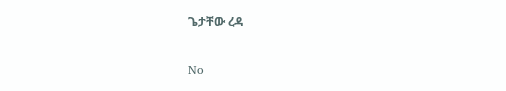ጌታቸው ረዳ

No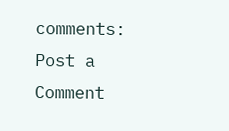comments:
Post a Comment